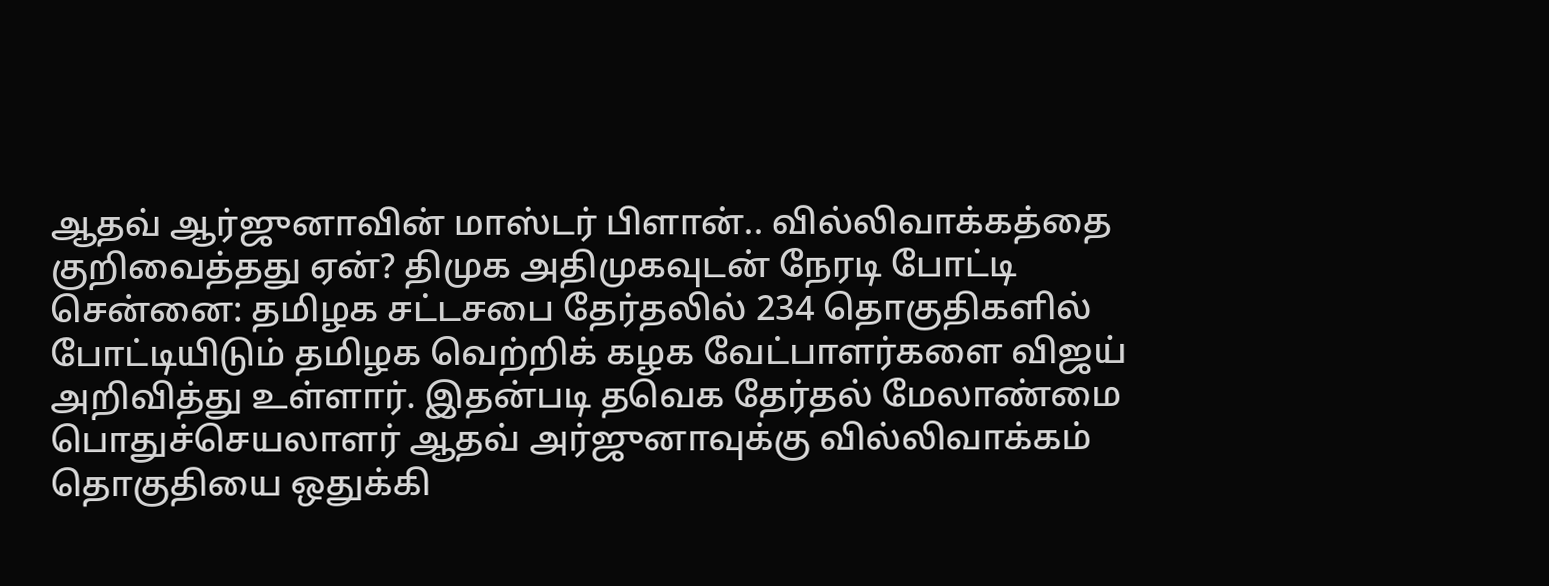ஆதவ் ஆர்ஜுனாவின் மாஸ்டர் பிளான்.. வில்லிவாக்கத்தை குறிவைத்தது ஏன்? திமுக அதிமுகவுடன் நேரடி போட்டி
சென்னை: தமிழக சட்டசபை தேர்தலில் 234 தொகுதிகளில் போட்டியிடும் தமிழக வெற்றிக் கழக வேட்பாளர்களை விஜய் அறிவித்து உள்ளார். இதன்படி தவெக தேர்தல் மேலாண்மை பொதுச்செயலாளர் ஆதவ் அர்ஜுனாவுக்கு வில்லிவாக்கம் தொகுதியை ஒதுக்கி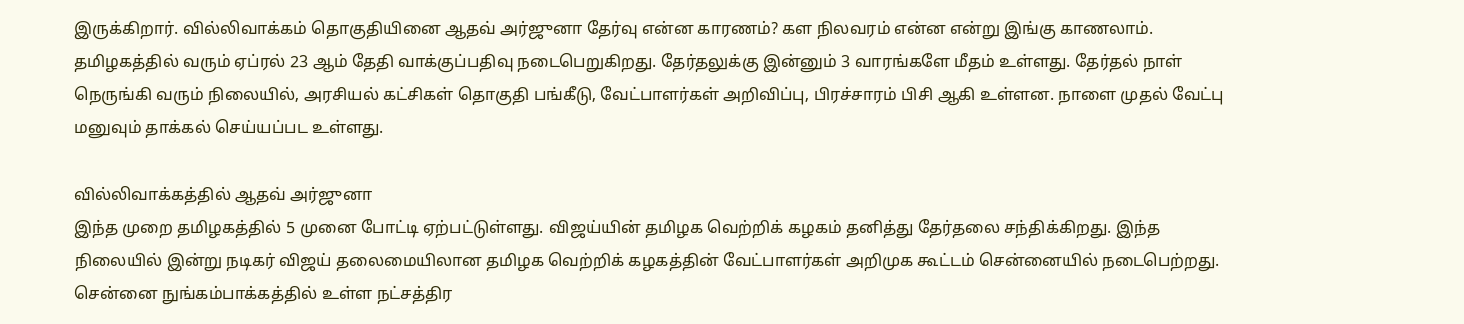இருக்கிறார். வில்லிவாக்கம் தொகுதியினை ஆதவ் அர்ஜுனா தேர்வு என்ன காரணம்? கள நிலவரம் என்ன என்று இங்கு காணலாம்.
தமிழகத்தில் வரும் ஏப்ரல் 23 ஆம் தேதி வாக்குப்பதிவு நடைபெறுகிறது. தேர்தலுக்கு இன்னும் 3 வாரங்களே மீதம் உள்ளது. தேர்தல் நாள் நெருங்கி வரும் நிலையில், அரசியல் கட்சிகள் தொகுதி பங்கீடு, வேட்பாளர்கள் அறிவிப்பு, பிரச்சாரம் பிசி ஆகி உள்ளன. நாளை முதல் வேட்பு மனுவும் தாக்கல் செய்யப்பட உள்ளது.

வில்லிவாக்கத்தில் ஆதவ் அர்ஜுனா
இந்த முறை தமிழகத்தில் 5 முனை போட்டி ஏற்பட்டுள்ளது. விஜய்யின் தமிழக வெற்றிக் கழகம் தனித்து தேர்தலை சந்திக்கிறது. இந்த நிலையில் இன்று நடிகர் விஜய் தலைமையிலான தமிழக வெற்றிக் கழகத்தின் வேட்பாளர்கள் அறிமுக கூட்டம் சென்னையில் நடைபெற்றது. சென்னை நுங்கம்பாக்கத்தில் உள்ள நட்சத்திர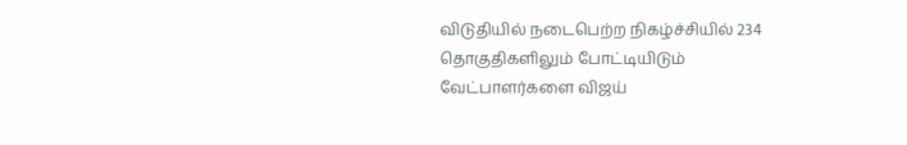விடுதியில் நடைபெற்ற நிகழ்ச்சியில் 234 தொகுதிகளிலும் போட்டியிடும் வேட்பாளர்களை விஜய்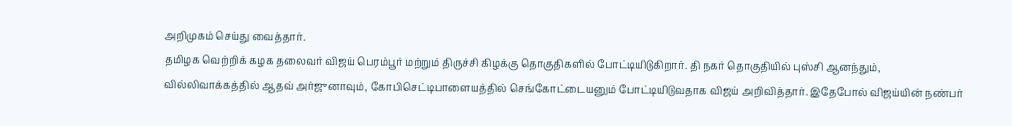அறிமுகம் செய்து வைத்தார்.
தமிழக வெற்றிக் கழக தலைவர் விஜய் பெரம்பூர் மற்றும் திருச்சி கிழக்கு தொகுதிகளில் போட்டியிடுகிறார். தி நகர் தொகுதியில் புஸ்சி ஆனந்தும், வில்லிவாக்கத்தில் ஆதவ் அர்ஜுனாவும், கோபிசெட்டிபாளையத்தில் செங்கோட்டையனும் போட்டியிடுவதாக விஜய் அறிவித்தார். இதேபோல் விஜய்யின் நண்பர்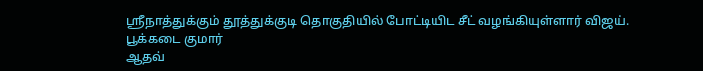ஸ்ரீநாத்துக்கும் தூத்துக்குடி தொகுதியில் போட்டியிட சீட் வழங்கியுள்ளார் விஜய்.
பூக்கடை குமார்
ஆதவ்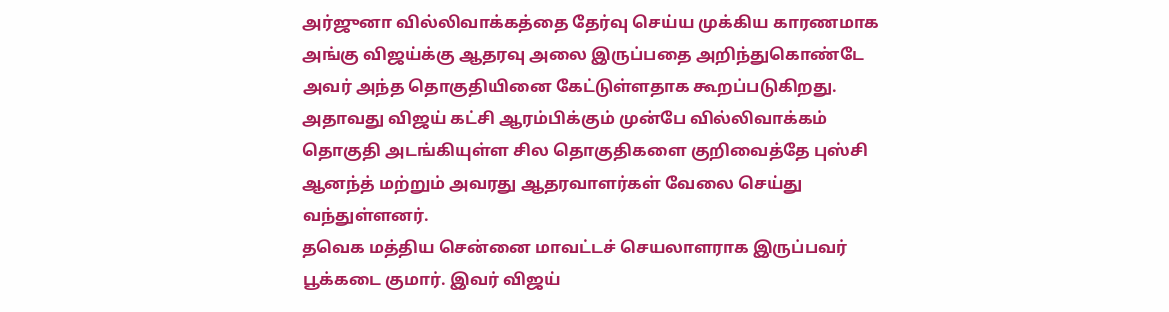அர்ஜுனா வில்லிவாக்கத்தை தேர்வு செய்ய முக்கிய காரணமாக அங்கு விஜய்க்கு ஆதரவு அலை இருப்பதை அறிந்துகொண்டே அவர் அந்த தொகுதியினை கேட்டுள்ளதாக கூறப்படுகிறது. அதாவது விஜய் கட்சி ஆரம்பிக்கும் முன்பே வில்லிவாக்கம் தொகுதி அடங்கியுள்ள சில தொகுதிகளை குறிவைத்தே புஸ்சி ஆனந்த் மற்றும் அவரது ஆதரவாளர்கள் வேலை செய்து வந்துள்ளனர்.
தவெக மத்திய சென்னை மாவட்டச் செயலாளராக இருப்பவர் பூக்கடை குமார். இவர் விஜய்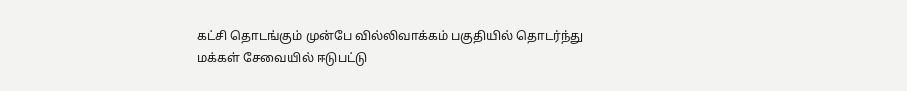கட்சி தொடங்கும் முன்பே வில்லிவாக்கம் பகுதியில் தொடர்ந்து மக்கள் சேவையில் ஈடுபட்டு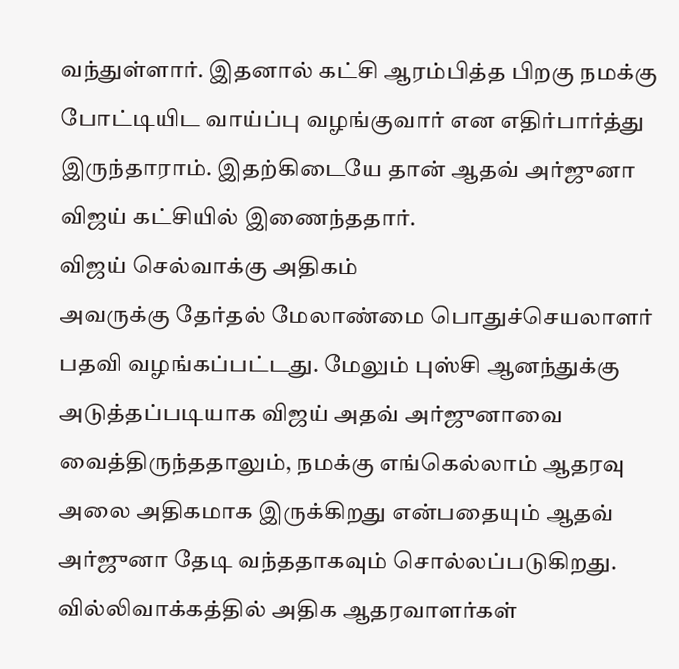வந்துள்ளார். இதனால் கட்சி ஆரம்பித்த பிறகு நமக்கு போட்டியிட வாய்ப்பு வழங்குவார் என எதிர்பார்த்து இருந்தாராம். இதற்கிடையே தான் ஆதவ் அர்ஜுனா விஜய் கட்சியில் இணைந்ததார்.
விஜய் செல்வாக்கு அதிகம்
அவருக்கு தேர்தல் மேலாண்மை பொதுச்செயலாளர் பதவி வழங்கப்பட்டது. மேலும் புஸ்சி ஆனந்துக்கு அடுத்தப்படியாக விஜய் அதவ் அர்ஜுனாவை வைத்திருந்ததாலும், நமக்கு எங்கெல்லாம் ஆதரவு அலை அதிகமாக இருக்கிறது என்பதையும் ஆதவ் அர்ஜுனா தேடி வந்ததாகவும் சொல்லப்படுகிறது. வில்லிவாக்கத்தில் அதிக ஆதரவாளர்கள்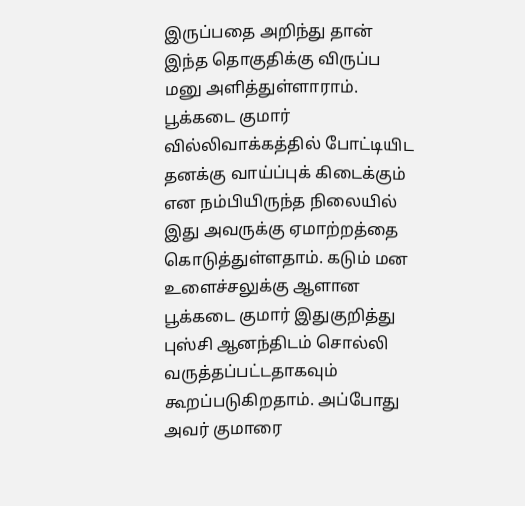இருப்பதை அறிந்து தான் இந்த தொகுதிக்கு விருப்ப மனு அளித்துள்ளாராம்.
பூக்கடை குமார் வில்லிவாக்கத்தில் போட்டியிட தனக்கு வாய்ப்புக் கிடைக்கும் என நம்பியிருந்த நிலையில் இது அவருக்கு ஏமாற்றத்தை கொடுத்துள்ளதாம். கடும் மன உளைச்சலுக்கு ஆளான பூக்கடை குமார் இதுகுறித்து புஸ்சி ஆனந்திடம் சொல்லி வருத்தப்பட்டதாகவும் கூறப்படுகிறதாம். அப்போது அவர் குமாரை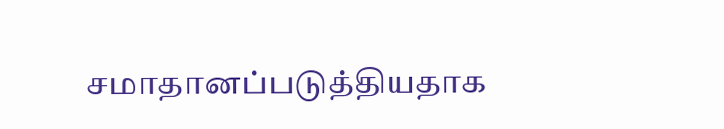சமாதானப்படுத்தியதாக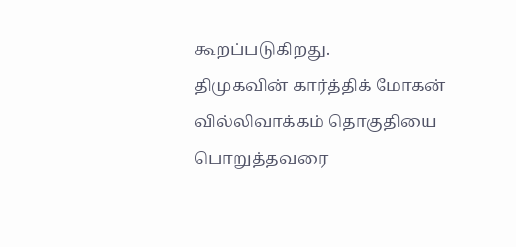கூறப்படுகிறது.
திமுகவின் கார்த்திக் மோகன்
வில்லிவாக்கம் தொகுதியை பொறுத்தவரை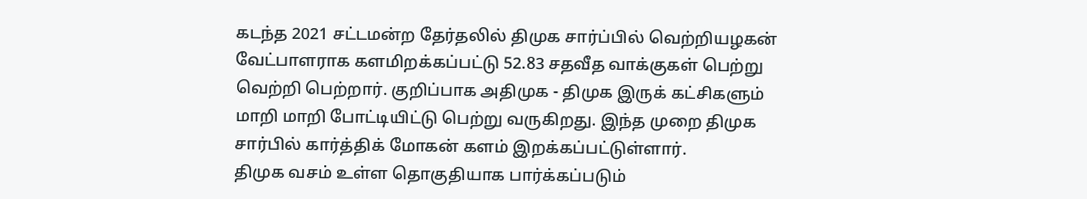கடந்த 2021 சட்டமன்ற தேர்தலில் திமுக சார்ப்பில் வெற்றியழகன் வேட்பாளராக களமிறக்கப்பட்டு 52.83 சதவீத வாக்குகள் பெற்று வெற்றி பெற்றார். குறிப்பாக அதிமுக - திமுக இருக் கட்சிகளும் மாறி மாறி போட்டியிட்டு பெற்று வருகிறது. இந்த முறை திமுக சார்பில் கார்த்திக் மோகன் களம் இறக்கப்பட்டுள்ளார்.
திமுக வசம் உள்ள தொகுதியாக பார்க்கப்படும்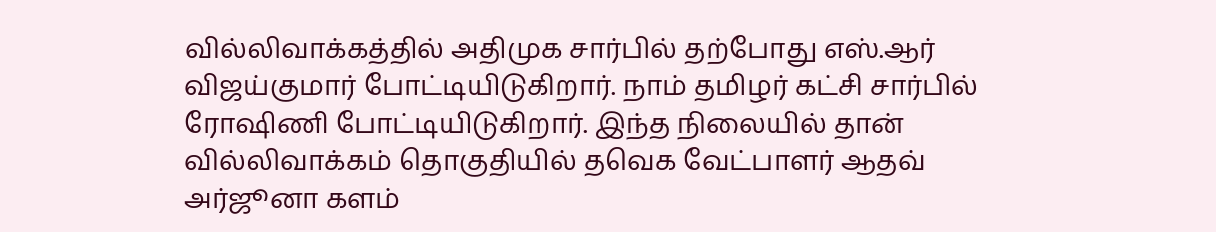வில்லிவாக்கத்தில் அதிமுக சார்பில் தற்போது எஸ்.ஆர் விஜய்குமார் போட்டியிடுகிறார். நாம் தமிழர் கட்சி சார்பில் ரோஷிணி போட்டியிடுகிறார். இந்த நிலையில் தான் வில்லிவாக்கம் தொகுதியில் தவெக வேட்பாளர் ஆதவ் அர்ஜூனா களம்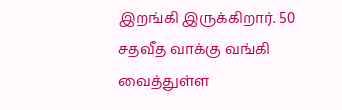இறங்கி இருக்கிறார். 50 சதவீத வாக்கு வங்கி வைத்துள்ள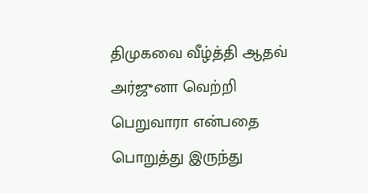திமுகவை வீழ்த்தி ஆதவ் அர்ஜுனா வெற்றி பெறுவாரா என்பதை பொறுத்து இருந்து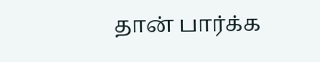தான் பார்க்க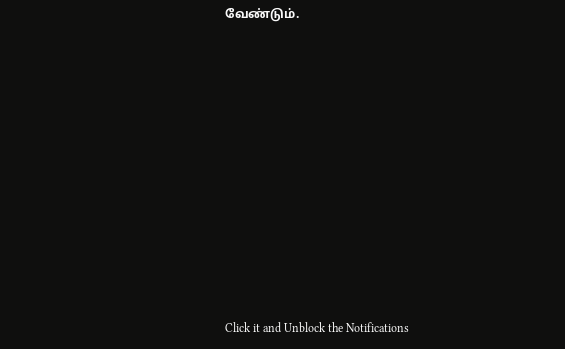வேண்டும்.












Click it and Unblock the Notifications